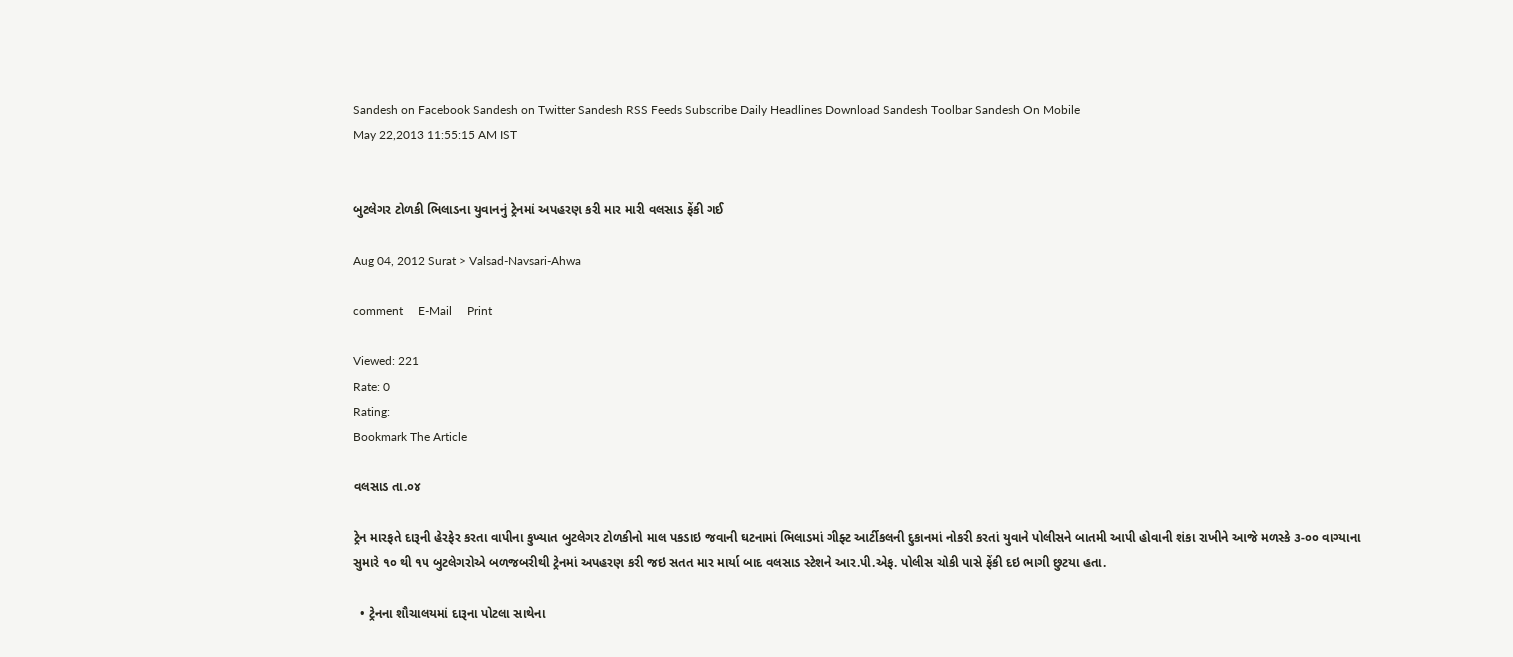Sandesh on Facebook Sandesh on Twitter Sandesh RSS Feeds Subscribe Daily Headlines Download Sandesh Toolbar Sandesh On Mobile
May 22,2013 11:55:15 AM IST


બુટલેગર ટોળકી ભિલાડના યુવાનનું ટ્રેનમાં અપહરણ કરી માર મારી વલસાડ ફેંકી ગઈ

Aug 04, 2012 Surat > Valsad-Navsari-Ahwa

comment     E-Mail     Print

Viewed: 221
Rate: 0
Rating:
Bookmark The Article

વલસાડ તા.૦૪

ટ્રેન મારફતે દારૂની હેરફેર કરતા વાપીના કુખ્યાત બુટલેગર ટોળકીનો માલ પકડાઇ જવાની ઘટનામાં ભિલાડમાં ગીફ્ટ આર્ટીકલની દુકાનમાં નોકરી કરતાં યુવાને પોલીસને બાતમી આપી હોવાની શંકા રાખીને આજે મળસ્કે ૩-૦૦ વાગ્યાના સુમારે ૧૦ થી ૧૫ બુટલેગરોએ બળજબરીથી ટ્રેનમાં અપહરણ કરી જઇ સતત માર માર્યા બાદ વલસાડ સ્ટેશને આર.પી.એફ. પોલીસ ચોકી પાસે ફેંકી દઇ ભાગી છુટયા હતા.

  • ટ્રેનના શૌચાલયમાં દારૂના પોટલા સાથેના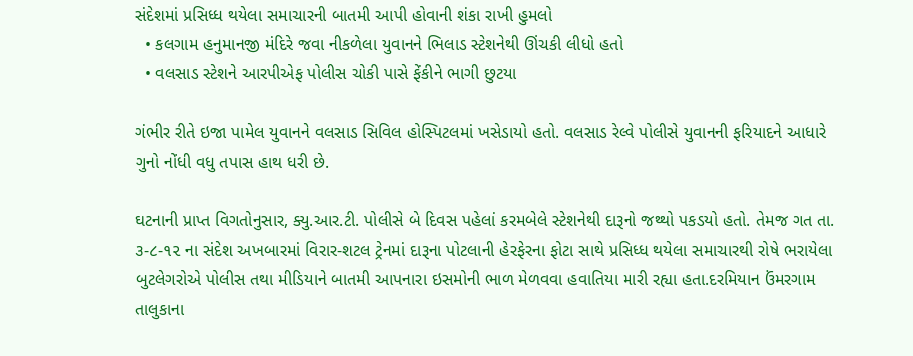સંદેશમાં પ્રસિધ્ધ થયેલા સમાચારની બાતમી આપી હોવાની શંકા રાખી હુમલો
  • કલગામ હનુમાનજી મંદિરે જવા નીકળેલા યુવાનને ભિલાડ સ્ટેશનેથી ઊંચકી લીધો હતો
  • વલસાડ સ્ટેશને આરપીએફ પોલીસ ચોકી પાસે ફેંકીને ભાગી છુટયા

ગંભીર રીતે ઇજા પામેલ યુવાનને વલસાડ સિવિલ હોસ્પિટલમાં ખસેડાયો હતો. વલસાડ રેલ્વે પોલીસે યુવાનની ફરિયાદને આધારે ગુનો નોંધી વધુ તપાસ હાથ ધરી છે.

ઘટનાની પ્રાપ્ત વિગતોનુસાર, ક્યુ.આર.ટી. પોલીસે બે દિવસ પહેલાં કરમબેલે સ્ટેશનેથી દારૂનો જથ્થો પકડયો હતો. તેમજ ગત તા. ૩-૮-૧૨ ના સંદેશ અખબારમાં વિરાર-શટલ ટ્રેનમાં દારૂના પોટલાની હેરફેરના ફોટા સાથે પ્રસિધ્ધ થયેલા સમાચારથી રોષે ભરાયેલા બુટલેગરોએ પોલીસ તથા મીડિયાને બાતમી આપનારા ઇસમોની ભાળ મેળવવા હવાતિયા મારી રહ્યા હતા.દરમિયાન ઉંમરગામ તાલુકાના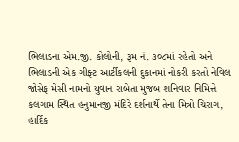ભિલાડના એમ.જી. કોલોની, રૂમ નં. ૩૦૮માં રહેતો અને ભિલાડની એક ગીફ્ટ આર્ટીકલની દુકાનમાં નોકરી કરતો નેવિલ જોસેફ મેસી નામનો યુવાન રાબેતા મુજબ શનિવાર નિમિત્તે કલગામ સ્થિત હનુમાનજી મંદિરે દર્શનાર્થે તેના મિત્રો ચિરાગ, હાર્દિક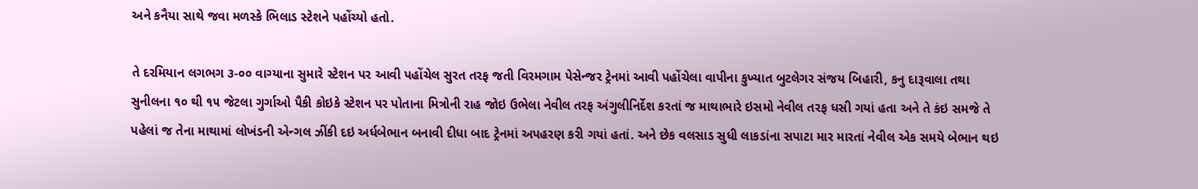અને કનૈયા સાથે જવા મળસ્કે ભિલાડ સ્ટેશને પહોંચ્યો હતો.

તે દરમિયાન લગભગ ૩-૦૦ વાગ્યાના સુમારે સ્ટેશન પર આવી પહોંચેલ સુરત તરફ જતી વિરમગામ પેસેન્જર ટ્રેનમાં આવી પહોંચેલા વાપીના કુખ્યાત બુટલેગર સંજય બિહારી, કનુ દારૂવાલા તથા સુનીલના ૧૦ થી ૧૫ જેટલા ગુર્ગાઓ પૈકી કોઇકે સ્ટેશન પર પોતાના મિત્રોની રાહ જોઇ ઉભેલા નેવીલ તરફ અંગુલીનિર્દેશ કરતાં જ માથાભારે ઇસમો નેવીલ તરફ ધસી ગયાં હતા અને તે કંઇ સમજે તે પહેલાં જ તેના માથામાં લોખંડની એન્ગલ ઝીંકી દઇ અર્ધબેભાન બનાવી દીધા બાદ ટ્રેનમાં અપહરણ કરી ગયાં હતાં. અને છેક વલસાડ સુધી લાકડાંના સપાટા માર મારતાં નેવીલ એક સમયે બેભાન થઇ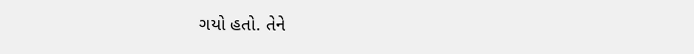ગયો હતો. તેને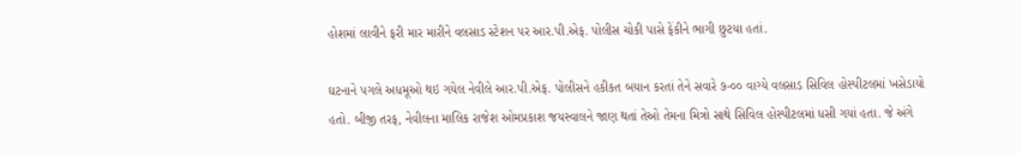હોશમાં લાવીને ફરી માર મારીને વલસાડ સ્ટેશન પર આર.પી.એફ. પોલીસ ચોકી પાસે ફેંકીને ભાગી છુટયા હતાં.

ઘટનાને પગલે અધમૂઓ થઇ ગયેલ નેવીલે આર.પી.એફ. પોલીસને હકીકત બયાન કરતાં તેને સવારે ૭-૦૦ વાગ્યે વલસાડ સિવિલ હોસ્પીટલમાં ખસેડાયો હતો. બીજી તરફ, નેવીલના માલિક રાજેશ ઓમપ્રકાશ જયસ્વાલને જાણ થતાં તેઓ તેમના મિત્રો સાથે સિવિલ હોસ્પીટલમાં ધસી ગયાં હતા. જે અંગે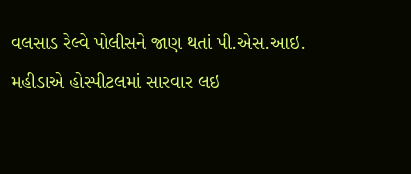વલસાડ રેલ્વે પોલીસને જાણ થતાં પી.એસ.આઇ. મહીડાએ હોસ્પીટલમાં સારવાર લઇ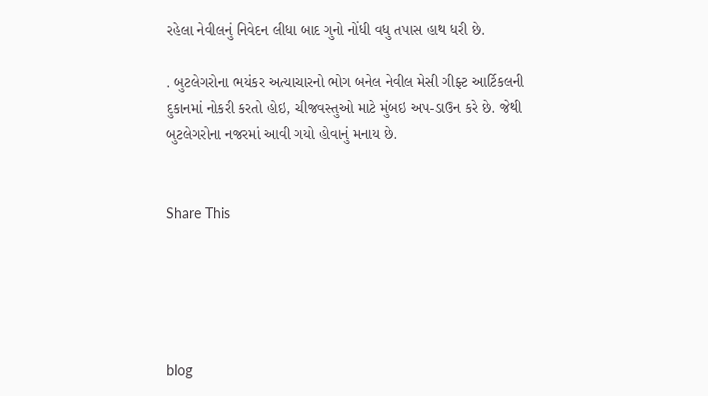રહેલા નેવીલનું નિવેદન લીધા બાદ ગુનો નોંધી વધુ તપાસ હાથ ધરી છે.

. બુટલેગરોના ભયંકર અત્યાચારનો ભોગ બનેલ નેવીલ મેસી ગીફ્ટ આર્ટિકલની દુકાનમાં નોકરી કરતો હોઇ, ચીજવસ્તુઓ માટે મુંબઇ અપ-ડાઉન કરે છે. જેથી બુટલેગરોના નજરમાં આવી ગયો હોવાનું મનાય છે.


Share This





blog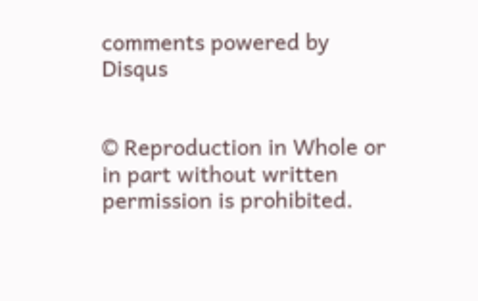comments powered by Disqus


© Reproduction in Whole or in part without written permission is prohibited.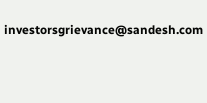investorsgrievance@sandesh.com